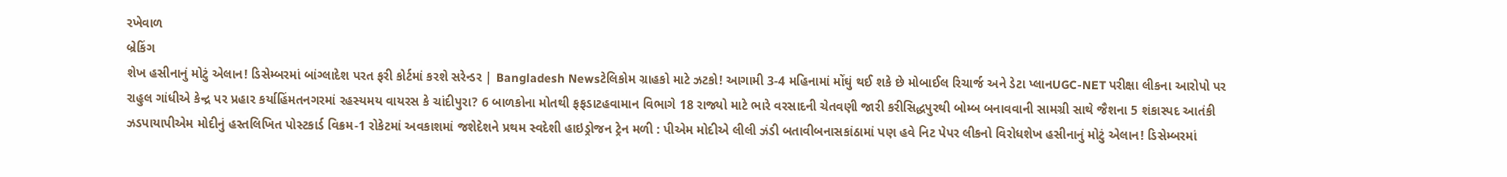રખેવાળ
બ્રેકિંગ
શેખ હસીનાનું મોટું એલાન! ડિસેમ્બરમાં બાંગ્લાદેશ પરત ફરી કોર્ટમાં કરશે સરેન્ડર | Bangladesh Newsટેલિકોમ ગ્રાહકો માટે ઝટકો! આગામી 3-4 મહિનામાં મોંઘું થઈ શકે છે મોબાઈલ રિચાર્જ અને ડેટા પ્લાનUGC-NET પરીક્ષા લીકના આરોપો પર રાહુલ ગાંધીએ કેન્દ્ર પર પ્રહાર કર્યાહિંમતનગરમાં રહસ્યમય વાયરસ કે ચાંદીપુરા? 6 બાળકોના મોતથી ફફડાટહવામાન વિભાગે 18 રાજ્યો માટે ભારે વરસાદની ચેતવણી જારી કરીસિદ્ધપુરથી બોમ્બ બનાવવાની સામગ્રી સાથે જૈશના 5 શંકાસ્પદ આતંકી ઝડપાયાપીએમ મોદીનું હસ્તલિખિત પોસ્ટકાર્ડ વિક્રમ-1 રોકેટમાં અવકાશમાં જશેદેશને પ્રથમ સ્વદેશી હાઇડ્રોજન ટ્રેન મળી : પીએમ મોદીએ લીલી ઝંડી બતાવીબનાસકાંઠામાં પણ હવે નિટ પેપર લીકનો વિરોધશેખ હસીનાનું મોટું એલાન! ડિસેમ્બરમાં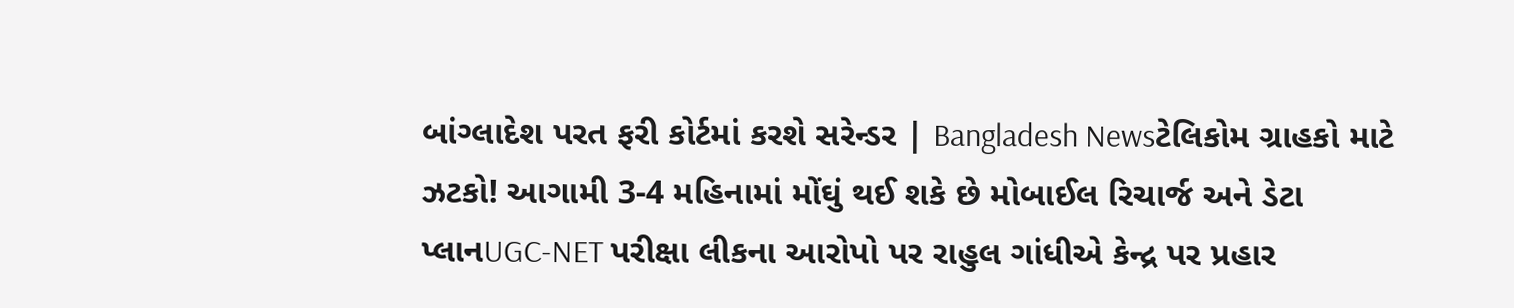બાંગ્લાદેશ પરત ફરી કોર્ટમાં કરશે સરેન્ડર | Bangladesh Newsટેલિકોમ ગ્રાહકો માટે ઝટકો! આગામી 3-4 મહિનામાં મોંઘું થઈ શકે છે મોબાઈલ રિચાર્જ અને ડેટા પ્લાનUGC-NET પરીક્ષા લીકના આરોપો પર રાહુલ ગાંધીએ કેન્દ્ર પર પ્રહાર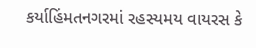કર્યાહિંમતનગરમાં રહસ્યમય વાયરસ કે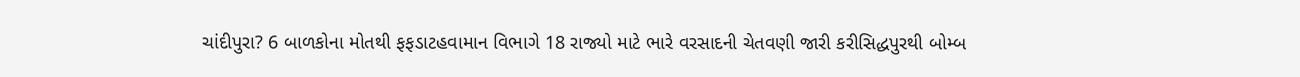ચાંદીપુરા? 6 બાળકોના મોતથી ફફડાટહવામાન વિભાગે 18 રાજ્યો માટે ભારે વરસાદની ચેતવણી જારી કરીસિદ્ધપુરથી બોમ્બ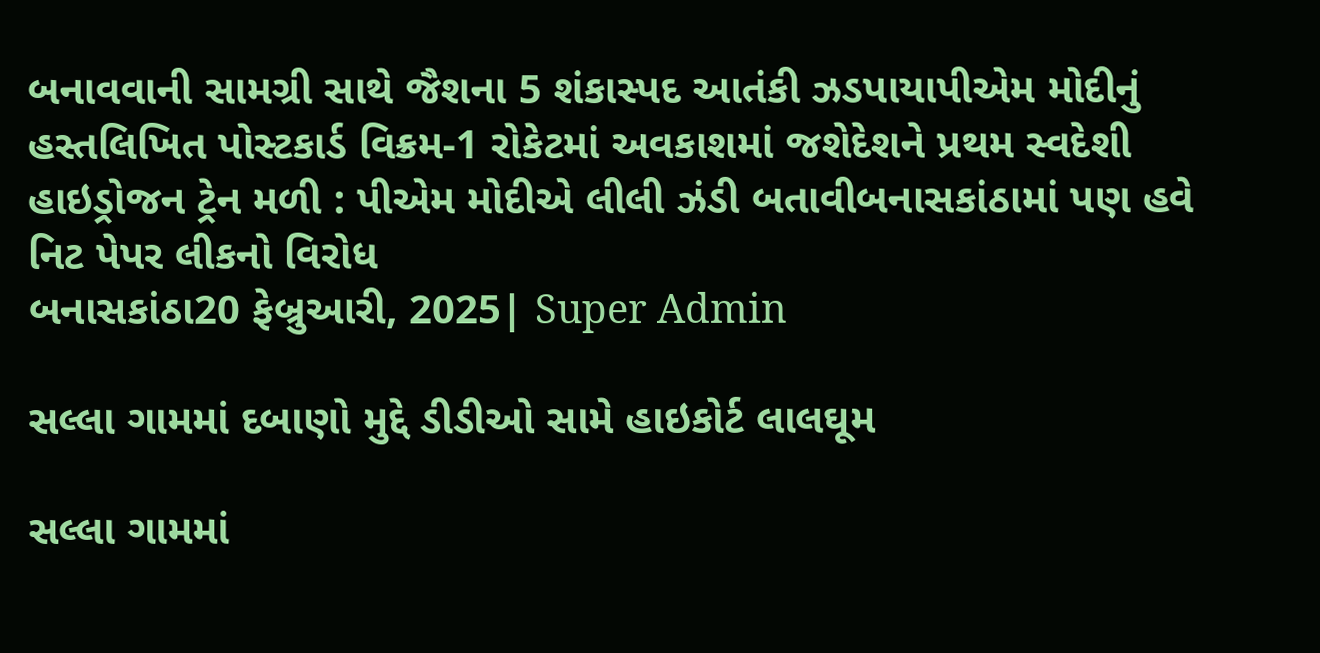બનાવવાની સામગ્રી સાથે જૈશના 5 શંકાસ્પદ આતંકી ઝડપાયાપીએમ મોદીનું હસ્તલિખિત પોસ્ટકાર્ડ વિક્રમ-1 રોકેટમાં અવકાશમાં જશેદેશને પ્રથમ સ્વદેશી હાઇડ્રોજન ટ્રેન મળી : પીએમ મોદીએ લીલી ઝંડી બતાવીબનાસકાંઠામાં પણ હવે નિટ પેપર લીકનો વિરોધ
બનાસકાંઠા20 ફેબ્રુઆરી, 2025| Super Admin

સલ્લા ગામમાં દબાણો મુદ્દે ડીડીઓ સામે હાઇકોર્ટ લાલઘૂમ

સલ્લા ગામમાં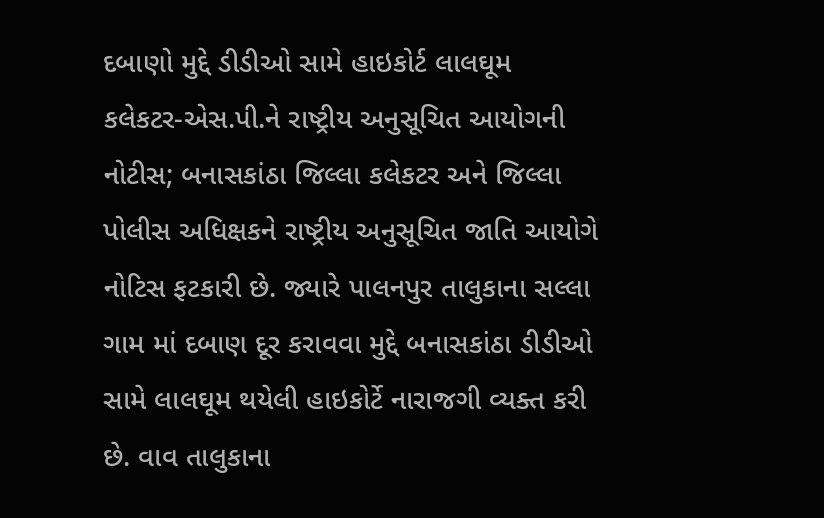દબાણો મુદ્દે ડીડીઓ સામે હાઇકોર્ટ લાલઘૂમ
કલેકટર-એસ.પી.ને રાષ્ટ્રીય અનુસૂચિત આયોગની નોટીસ; બનાસકાંઠા જિલ્લા કલેકટર અને જિલ્લા પોલીસ અધિક્ષકને રાષ્ટ્રીય અનુસૂચિત જાતિ આયોગે નોટિસ ફટકારી છે. જ્યારે પાલનપુર તાલુકાના સલ્લા ગામ માં દબાણ દૂર કરાવવા મુદ્દે બનાસકાંઠા ડીડીઓ સામે લાલઘૂમ થયેલી હાઇકોર્ટે નારાજગી વ્યક્ત કરી છે. વાવ તાલુકાના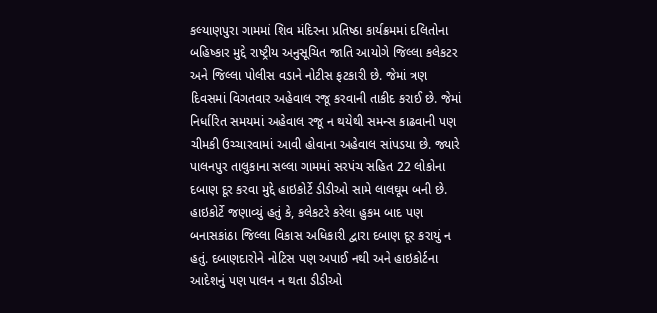કલ્યાણપુરા ગામમાં શિવ મંદિરના પ્રતિષ્ઠા કાર્યક્રમમાં દલિતોના બહિષ્કાર મુદ્દે રાષ્ટ્રીય અનુસૂચિત જાતિ આયોગે જિલ્લા કલેકટર અને જિલ્લા પોલીસ વડાને નોટીસ ફટકારી છે. જેમાં ત્રણ દિવસમાં વિગતવાર અહેવાલ રજૂ કરવાની તાકીદ કરાઈ છે. જેમાં નિર્ધારિત સમયમાં અહેવાલ રજૂ ન થયેથી સમન્સ કાઢવાની પણ ચીમકી ઉચ્ચારવામાં આવી હોવાના અહેવાલ સાંપડયા છે. જ્યારે પાલનપુર તાલુકાના સલ્લા ગામમાં સરપંચ સહિત 22 લોકોના દબાણ દૂર કરવા મુદ્દે હાઇકોર્ટે ડીડીઓ સામે લાલઘૂમ બની છે. હાઇકોર્ટે જણાવ્યું હતું કે, કલેકટરે કરેલા હુકમ બાદ પણ બનાસકાંઠા જિલ્લા વિકાસ અધિકારી દ્વારા દબાણ દૂર કરાયું ન હતું. દબાણદારોને નોટિસ પણ અપાઈ નથી અને હાઇકોર્ટના આદેશનું પણ પાલન ન થતા ડીડીઓ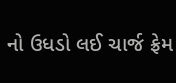નો ઉધડો લઈ ચાર્જ ફ્રેમ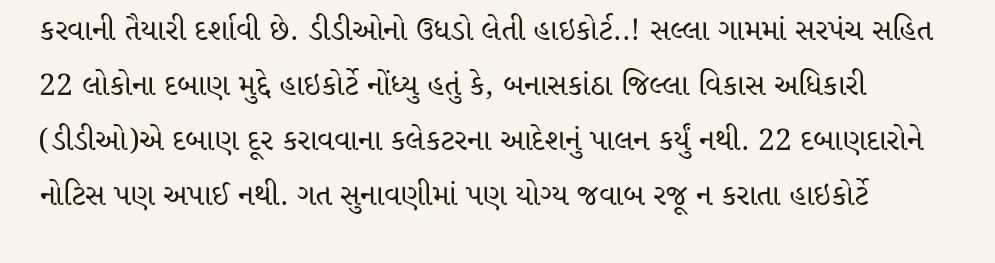કરવાની તૈયારી દર્શાવી છે. ડીડીઓનો ઉધડો લેતી હાઇકોર્ટ..! સલ્લા ગામમાં સરપંચ સહિત 22 લોકોના દબાણ મુદ્દે હાઇકોર્ટે નોંધ્યુ હતું કે, બનાસકાંઠા જિલ્લા વિકાસ અધિકારી (ડીડીઓ)એ દબાણ દૂર કરાવવાના કલેકટરના આદેશનું પાલન કર્યું નથી. 22 દબાણદારોને નોટિસ પણ અપાઈ નથી. ગત સુનાવણીમાં પણ યોગ્ય જવાબ રજૂ ન કરાતા હાઇકોર્ટે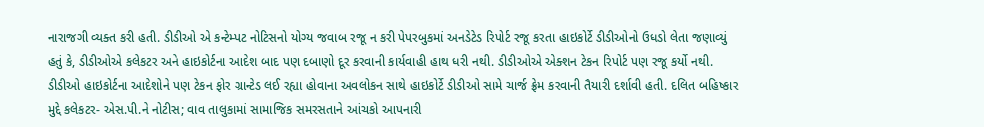નારાજગી વ્યક્ત કરી હતી. ડીડીઓ એ કન્ટેમ્પટ નોટિસનો યોગ્ય જવાબ રજૂ ન કરી પેપરબુકમાં અનડેટેડ રિપોર્ટ રજૂ કરતા હાઇકોર્ટે ડીડીઓનો ઉધડો લેતા જણાવ્યું હતું કે, ડીડીઓએ કલેકટર અને હાઇકોર્ટના આદેશ બાદ પણ દબાણો દૂર કરવાની કાર્યવાહી હાથ ધરી નથી. ડીડીઓએ એક્શન ટેકન રિપોર્ટ પણ રજૂ કર્યો નથી. ડીડીઓ હાઇકોર્ટના આદેશોને પણ ટેકન ફોર ગ્રાન્ટેડ લઈ રહ્યા હોવાના અવલોકન સાથે હાઇકોર્ટે ડીડીઓ સામે ચાર્જ ફ્રેમ કરવાની તૈયારી દર્શાવી હતી. દલિત બહિષ્કાર મુદ્દે કલેકટર- એસ.પી.ને નોટીસ; વાવ તાલુકામાં સામાજિક સમરસતાને આંચકો આપનારી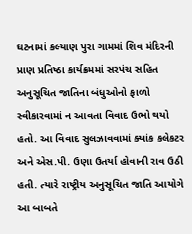ઘટનામાં કલ્યાણ પુરા ગામમાં શિવ મંદિરની પ્રાણ પ્રતિષ્ઠા કાર્યક્રમમાં સરપંચ સહિત અનુસૂચિત જાતિના બંધુઓનો ફાળો સ્વીકારવામાં ન આવતા વિવાદ ઉભો થયો હતો. આ વિવાદ સુલઝાવવામાં ક્યાંક કલેકટર અને એસ.પી. ઉણા ઉતર્યા હોવાની રાવ ઉઠી હતી. ત્યારે રાષ્ટ્રીય અનુસૂચિત જાતિ આયોગે આ બાબતે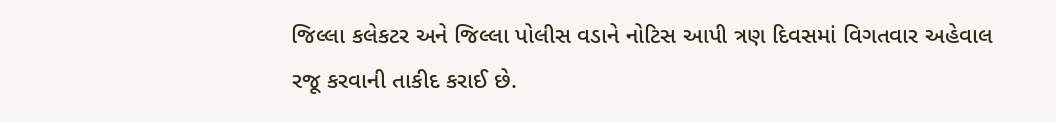જિલ્લા કલેકટર અને જિલ્લા પોલીસ વડાને નોટિસ આપી ત્રણ દિવસમાં વિગતવાર અહેવાલ રજૂ કરવાની તાકીદ કરાઈ છે.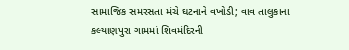સામાજિક સમરસતા મંચે ઘટનાને વખોડી; વાવ તાલુકાના કલ્યાણપુરા ગામમાં શિવમંદિરની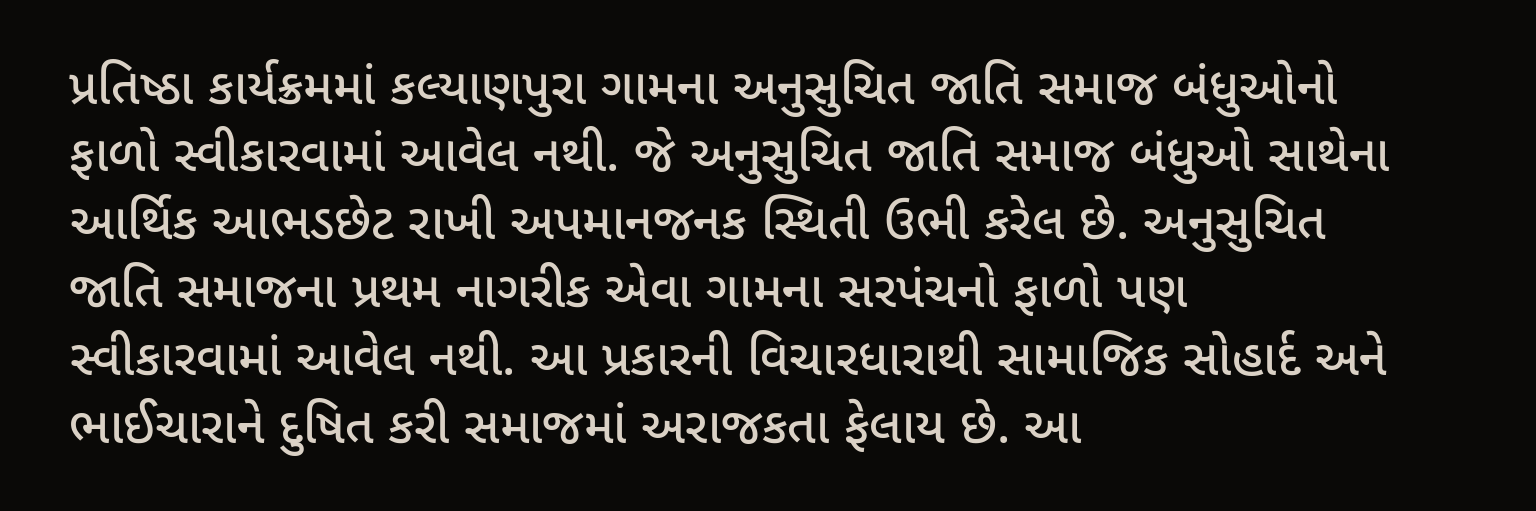પ્રતિષ્ઠા કાર્યક્રમમાં કલ્યાણપુરા ગામના અનુસુચિત જાતિ સમાજ બંધુઓનો ફાળો સ્વીકારવામાં આવેલ નથી. જે અનુસુચિત જાતિ સમાજ બંધુઓ સાથેના આર્થિક આભડછેટ રાખી અપમાનજનક સ્થિતી ઉભી કરેલ છે. અનુસુચિત જાતિ સમાજના પ્રથમ નાગરીક એવા ગામના સરપંચનો ફાળો પણ સ્વીકારવામાં આવેલ નથી. આ પ્રકારની વિચારધારાથી સામાજિક સોહાર્દ અને ભાઈચારાને દુષિત કરી સમાજમાં અરાજકતા ફેલાય છે. આ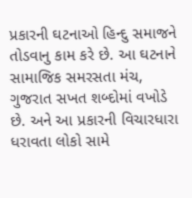પ્રકારની ઘટનાઓ હિન્દુ સમાજને તોડવાનુ કામ કરે છે. આ ઘટનાને સામાજિક સમરસતા મંચ, ગુજરાત સખત શબ્દોમાં વખોડે છે. અને આ પ્રકારની વિચારધારા ધરાવતા લોકો સામે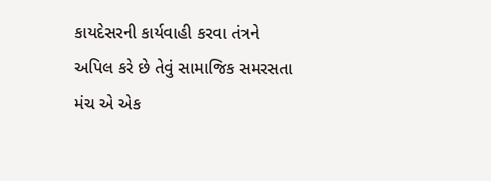કાયદેસરની કાર્યવાહી કરવા તંત્રને અપિલ કરે છે તેવું સામાજિક સમરસતા મંચ એ એક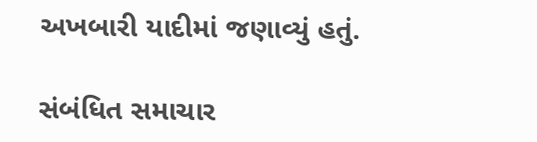અખબારી યાદીમાં જણાવ્યું હતું.

સંબંધિત સમાચાર